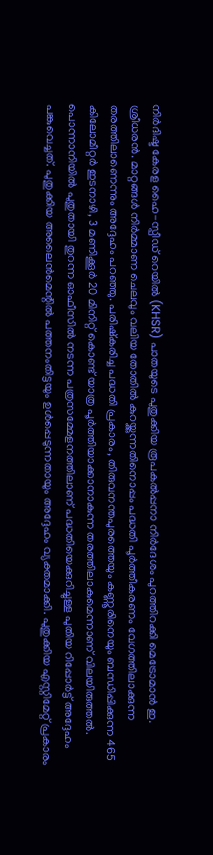നിർദിഷ്ട കേരള ഹൈ-സ്പീഡ് റെയിൽ (KHSR) പാതയുടെ പുതുക്കിയ രൂപകൽപ്പനാ നിർദേശം പുറത്തിറക്കി മെട്രോമാൻ ഇ. ശ്രീധരൻ. മാറ്റങ്ങൾ നിർമ്മാണ ചെലവും വലിയ തോതിൽ കുറയ്ക്കുന്നതിനൊപ്പം പദ്ധതി പൂർത്തീകരണം വേഗത്തിലാക്കുന്ന തരത്തിലാണെന്നും അദ്ദേഹം പറഞ്ഞു. പരിഷ്കരിച്ച പദ്ധതി പ്രകാരം, തിരുവനന്തപുരത്തെയും കണ്ണൂരിനെയും ബന്ധിപ്പിക്കുന്ന 465 കിലോമീറ്റർ ഇടനാഴി, 3 മണിക്കൂർ 20 മിനിറ്റ് കൊണ്ട് യാത്ര പൂർത്തിയാക്കാനാകുന്ന തരത്തിലാകുമെന്നാണ് വിലയിരുത്തൽ. പൊന്നാനിയിൽ പുതുതായി തുറന്ന ഓഫീസിൽ നടന്ന പത്രസമ്മേളനത്തിലാണ് പദ്ധതിയെക്കുറിച്ചുള്ള പുതിയ റിപ്പോർട്ട് അദ്ദേഹം പങ്കുവെച്ചത്. പുതുക്കിയ അലൈൻമെന്റിൽ പത്തനംതിട്ടയും ഉൾപ്പെടുന്നതായും അദ്ദേഹം വ്യക്തമാക്കി. പുതുക്കിയ എസ്റ്റിമേറ്റ് പ്രകാരം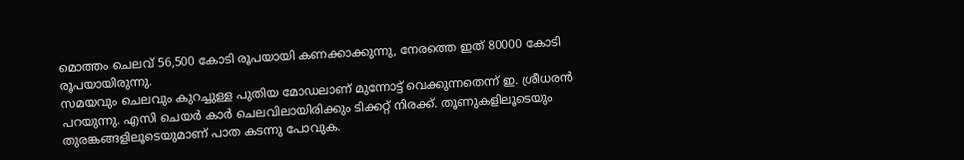മൊത്തം ചെലവ് 56,500 കോടി രൂപയായി കണക്കാക്കുന്നു, നേരത്തെ ഇത് 80000 കോടി രൂപയായിരുന്നു.
സമയവും ചെലവും കുറച്ചുള്ള പുതിയ മോഡലാണ് മുന്നോട്ട് വെക്കുന്നതെന്ന് ഇ. ശ്രീധരൻ പറയുന്നു. എസി ചെയർ കാർ ചെലവിലായിരിക്കും ടിക്കറ്റ് നിരക്ക്. തൂണുകളിലൂടെയും തുരങ്കങ്ങളിലൂടെയുമാണ് പാത കടന്നു പോവുക.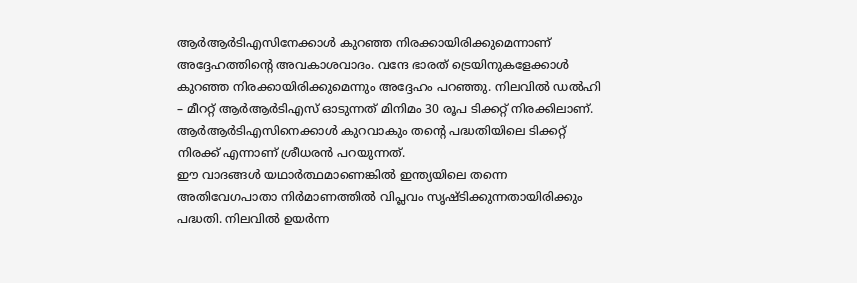ആർആർടിഎസിനേക്കാൾ കുറഞ്ഞ നിരക്കായിരിക്കുമെന്നാണ് അദ്ദേഹത്തിന്റെ അവകാശവാദം. വന്ദേ ഭാരത് ട്രെയിനുകളേക്കാൾ കുറഞ്ഞ നിരക്കായിരിക്കുമെന്നും അദ്ദേഹം പറഞ്ഞു. നിലവിൽ ഡൽഹി – മീററ്റ് ആർആർടിഎസ് ഓടുന്നത് മിനിമം 30 രൂപ ടിക്കറ്റ് നിരക്കിലാണ്. ആർആർടിഎസിനെക്കാൾ കുറവാകും തന്റെ പദ്ധതിയിലെ ടിക്കറ്റ് നിരക്ക് എന്നാണ് ശ്രീധരൻ പറയുന്നത്.
ഈ വാദങ്ങൾ യഥാർത്ഥമാണെങ്കിൽ ഇന്ത്യയിലെ തന്നെ അതിവേഗപാതാ നിർമാണത്തിൽ വിപ്ലവം സൃഷ്ടിക്കുന്നതായിരിക്കും പദ്ധതി. നിലവിൽ ഉയർന്ന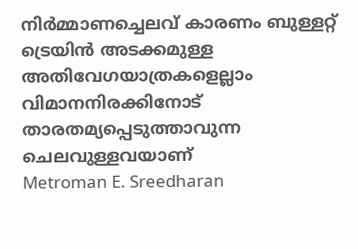നിർമ്മാണച്ചെലവ് കാരണം ബുള്ളറ്റ് ട്രെയിൻ അടക്കമുള്ള അതിവേഗയാത്രകളെല്ലാം വിമാനനിരക്കിനോട് താരതമ്യപ്പെടുത്താവുന്ന ചെലവുള്ളവയാണ്
Metroman E. Sreedharan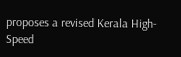proposes a revised Kerala High-Speed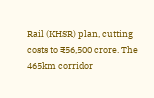Rail (KHSR) plan, cutting costs to ₹56,500 crore. The 465km corridor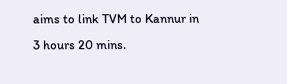aims to link TVM to Kannur in 3 hours 20 mins.